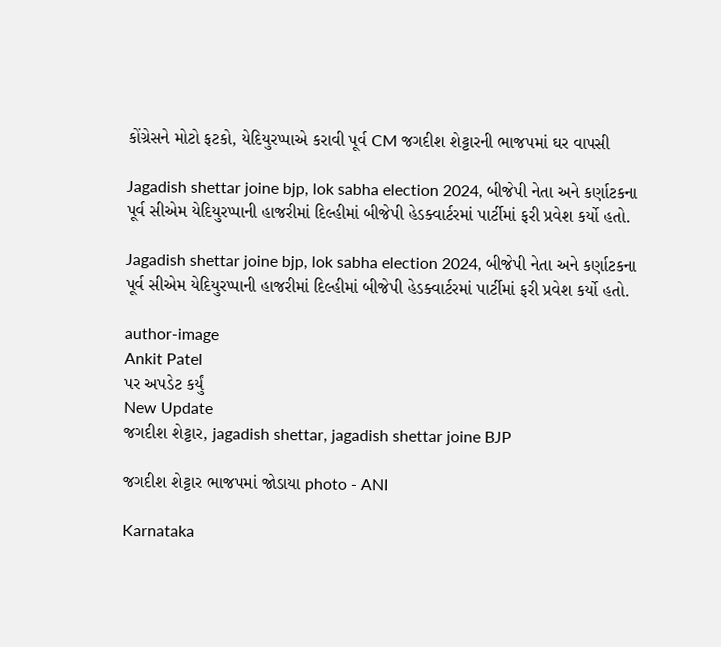કોંગ્રેસને મોટો ફટકો, યેદિયુરપ્પાએ કરાવી પૂર્વ CM જગદીશ શેટ્ટારની ભાજપમાં ઘર વાપસી

Jagadish shettar joine bjp, lok sabha election 2024, બીજેપી નેતા અને કર્ણાટકના પૂર્વ સીએમ યેદિયુરપ્પાની હાજરીમાં દિલ્હીમાં બીજેપી હેડક્વાર્ટરમાં પાર્ટીમાં ફરી પ્રવેશ કર્યો હતો.

Jagadish shettar joine bjp, lok sabha election 2024, બીજેપી નેતા અને કર્ણાટકના પૂર્વ સીએમ યેદિયુરપ્પાની હાજરીમાં દિલ્હીમાં બીજેપી હેડક્વાર્ટરમાં પાર્ટીમાં ફરી પ્રવેશ કર્યો હતો.

author-image
Ankit Patel
પર અપડેટ કર્યું
New Update
જગદીશ શેટ્ટાર, jagadish shettar, jagadish shettar joine BJP

જગદીશ શેટ્ટાર ભાજપમાં જોડાયા photo - ANI

Karnataka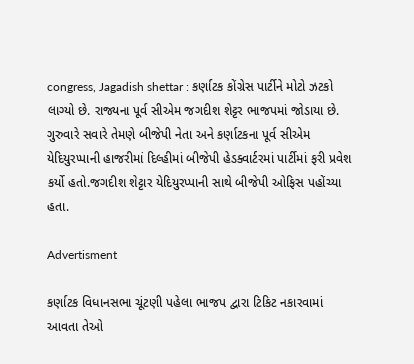congress, Jagadish shettar : કર્ણાટક કોંગ્રેસ પાર્ટીને મોટો ઝટકો લાગ્યો છે. રાજ્યના પૂર્વ સીએમ જગદીશ શેટ્ટર ભાજપમાં જોડાયા છે. ગુરુવારે સવારે તેમણે બીજેપી નેતા અને કર્ણાટકના પૂર્વ સીએમ યેદિયુરપ્પાની હાજરીમાં દિલ્હીમાં બીજેપી હેડક્વાર્ટરમાં પાર્ટીમાં ફરી પ્રવેશ કર્યો હતો.જગદીશ શેટ્ટાર યેદિયુરપ્પાની સાથે બીજેપી ઓફિસ પહોંચ્યા હતા.

Advertisment

કર્ણાટક વિધાનસભા ચૂંટણી પહેલા ભાજપ દ્વારા ટિકિટ નકારવામાં આવતા તેઓ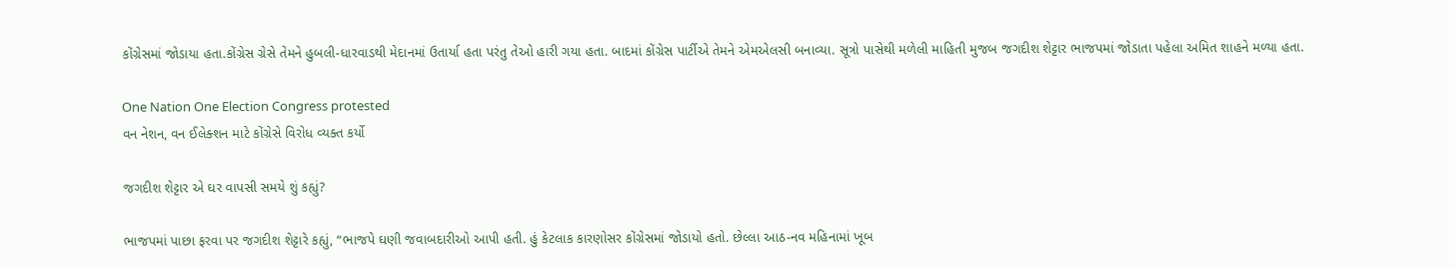કોંગ્રેસમાં જોડાયા હતા.કોંગ્રેસ ગ્રેસે તેમને હુબલી-ધારવાડથી મેદાનમાં ઉતાર્યા હતા પરંતુ તેઓ હારી ગયા હતા. બાદમાં કોંગ્રેસ પાર્ટીએ તેમને એમએલસી બનાવ્યા. સૂત્રો પાસેથી મળેલી માહિતી મુજબ જગદીશ શેટ્ટાર ભાજપમાં જોડાતા પહેલા અમિત શાહને મળ્યા હતા.

One Nation One Election Congress protested
વન નેશન, વન ઈલેક્શન માટે કોંગ્રેસે વિરોધ વ્યક્ત કર્યો

જગદીશ શેટ્ટાર એ ઘર વાપસી સમયે શું કહ્યું?

ભાજપમાં પાછા ફરવા પર જગદીશ શેટ્ટારે કહ્યું, “ભાજપે ઘણી જવાબદારીઓ આપી હતી. હું કેટલાક કારણોસર કોંગ્રેસમાં જોડાયો હતો. છેલ્લા આઠ-નવ મહિનામાં ખૂબ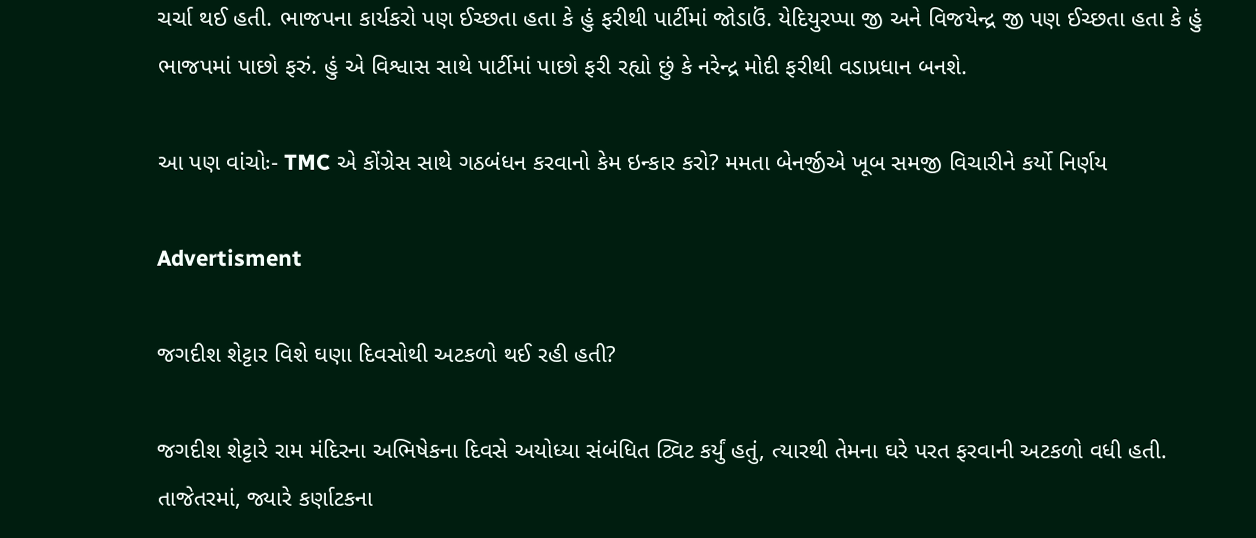ચર્ચા થઈ હતી. ભાજપના કાર્યકરો પણ ઈચ્છતા હતા કે હું ફરીથી પાર્ટીમાં જોડાઉં. યેદિયુરપ્પા જી અને વિજયેન્દ્ર જી પણ ઈચ્છતા હતા કે હું ભાજપમાં પાછો ફરું. હું એ વિશ્વાસ સાથે પાર્ટીમાં પાછો ફરી રહ્યો છું કે નરેન્દ્ર મોદી ફરીથી વડાપ્રધાન બનશે.

આ પણ વાંચોઃ- TMC એ કોંગ્રેસ સાથે ગઠબંધન કરવાનો કેમ ઇન્કાર કરો? મમતા બેનર્જીએ ખૂબ સમજી વિચારીને કર્યો નિર્ણય

Advertisment

જગદીશ શેટ્ટાર વિશે ઘણા દિવસોથી અટકળો થઈ રહી હતી?

જગદીશ શેટ્ટારે રામ મંદિરના અભિષેકના દિવસે અયોધ્યા સંબંધિત ટ્વિટ કર્યું હતું, ત્યારથી તેમના ઘરે પરત ફરવાની અટકળો વધી હતી. તાજેતરમાં, જ્યારે કર્ણાટકના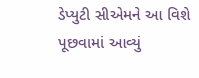ડેપ્યુટી સીએમને આ વિશે પૂછવામાં આવ્યું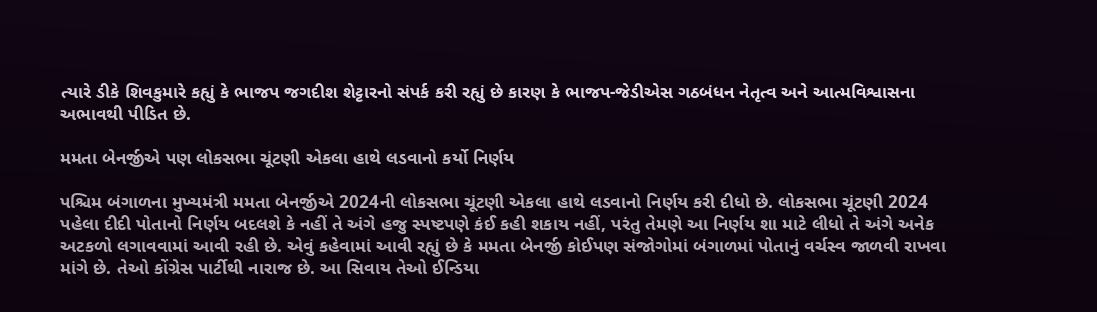ત્યારે ડીકે શિવકુમારે કહ્યું કે ભાજપ જગદીશ શેટ્ટારનો સંપર્ક કરી રહ્યું છે કારણ કે ભાજપ-જેડીએસ ગઠબંધન નેતૃત્વ અને આત્મવિશ્વાસના અભાવથી પીડિત છે.

મમતા બેનર્જીએ પણ લોકસભા ચૂંટણી એકલા હાથે લડવાનો કર્યો નિર્ણય

પશ્ચિમ બંગાળના મુખ્યમંત્રી મમતા બેનર્જીએ 2024ની લોકસભા ચૂંટણી એકલા હાથે લડવાનો નિર્ણય કરી દીધો છે. લોકસભા ચૂંટણી 2024 પહેલા દીદી પોતાનો નિર્ણય બદલશે કે નહીં તે અંગે હજુ સ્પષ્ટપણે કંઈ કહી શકાય નહીં, પરંતુ તેમણે આ નિર્ણય શા માટે લીધો તે અંગે અનેક અટકળો લગાવવામાં આવી રહી છે. એવું કહેવામાં આવી રહ્યું છે કે મમતા બેનર્જી કોઈપણ સંજોગોમાં બંગાળમાં પોતાનું વર્ચસ્વ જાળવી રાખવા માંગે છે. તેઓ કોંગ્રેસ પાર્ટીથી નારાજ છે. આ સિવાય તેઓ ઈન્ડિયા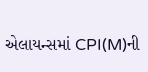એલાયન્સમાં CPI(M)ની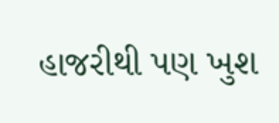હાજરીથી પણ ખુશ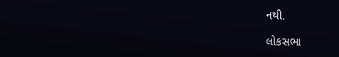નથી.

લોકસભા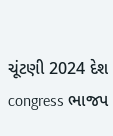ચૂંટણી 2024 દેશ congress ભાજપ